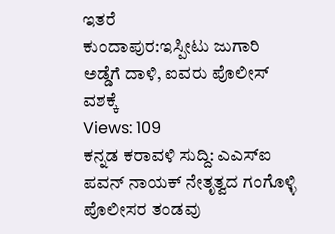ಇತರೆ
ಕುಂದಾಪುರ:ಇಸ್ಪೀಟು ಜುಗಾರಿ ಅಡ್ಡೆಗೆ ದಾಳಿ, ಐವರು ಪೊಲೀಸ್ ವಶಕ್ಕೆ
Views: 109
ಕನ್ನಡ ಕರಾವಳಿ ಸುದ್ದಿ: ಎಎಸ್ಐ ಪವನ್ ನಾಯಕ್ ನೇತೃತ್ವದ ಗಂಗೊಳ್ಳಿ ಪೊಲೀಸರ ತಂಡವು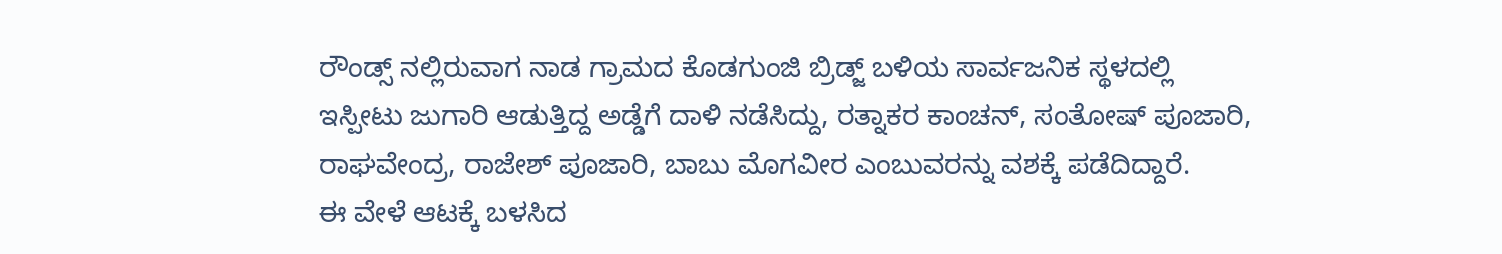ರೌಂಡ್ಸ್ ನಲ್ಲಿರುವಾಗ ನಾಡ ಗ್ರಾಮದ ಕೊಡಗುಂಜಿ ಬ್ರಿಡ್ಜ್ ಬಳಿಯ ಸಾರ್ವಜನಿಕ ಸ್ಥಳದಲ್ಲಿ ಇಸ್ಪೀಟು ಜುಗಾರಿ ಆಡುತ್ತಿದ್ದ ಅಡ್ಡೆಗೆ ದಾಳಿ ನಡೆಸಿದ್ದು, ರತ್ನಾಕರ ಕಾಂಚನ್, ಸಂತೋಷ್ ಪೂಜಾರಿ, ರಾಘವೇಂದ್ರ, ರಾಜೇಶ್ ಪೂಜಾರಿ, ಬಾಬು ಮೊಗವೀರ ಎಂಬುವರನ್ನು ವಶಕ್ಕೆ ಪಡೆದಿದ್ದಾರೆ.
ಈ ವೇಳೆ ಆಟಕ್ಕೆ ಬಳಸಿದ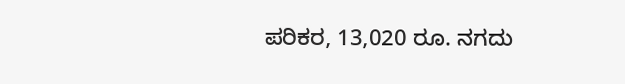ಪರಿಕರ, 13,020 ರೂ. ನಗದು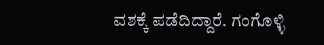ವಶಕ್ಕೆ ಪಡೆದಿದ್ದಾರೆ. ಗಂಗೊಳ್ಳಿ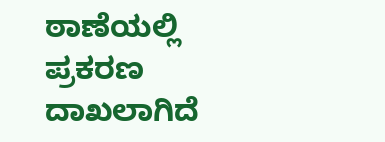ಠಾಣೆಯಲ್ಲಿ ಪ್ರಕರಣ ದಾಖಲಾಗಿದೆ